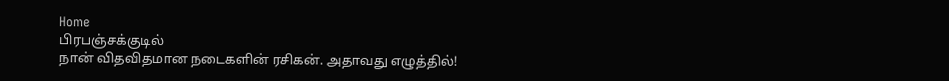Home
பிரபஞ்சக்குடில்
நான் விதவிதமான நடைகளின் ரசிகன். அதாவது எழுத்தில்!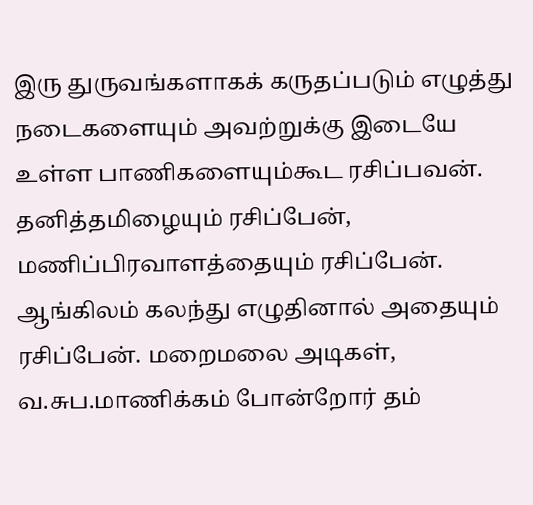இரு துருவங்களாகக் கருதப்படும் எழுத்து நடைகளையும் அவற்றுக்கு இடையே உள்ள பாணிகளையும்கூட ரசிப்பவன். தனித்தமிழையும் ரசிப்பேன், மணிப்பிரவாளத்தையும் ரசிப்பேன். ஆங்கிலம் கலந்து எழுதினால் அதையும் ரசிப்பேன். மறைமலை அடிகள், வ.சுப.மாணிக்கம் போன்றோர் தம்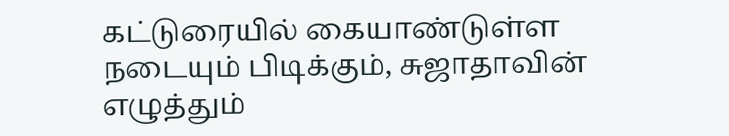கட்டுரையில் கையாண்டுள்ள நடையும் பிடிக்கும், சுஜாதாவின் எழுத்தும்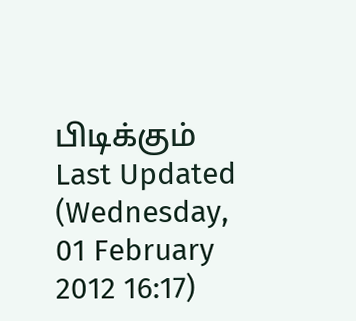பிடிக்கும்
Last Updated (Wednesday, 01 February 2012 16:17)